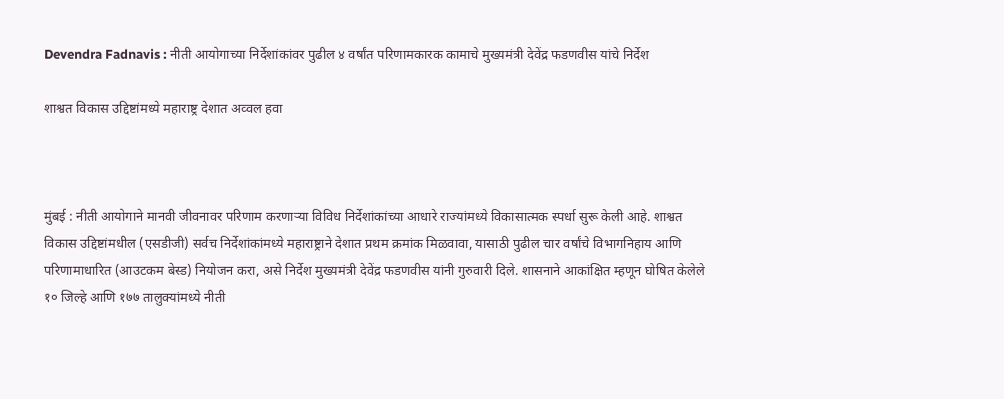Devendra Fadnavis : नीती आयोगाच्या निर्देशांकांवर पुढील ४ वर्षांत परिणामकारक कामाचे मुख्यमंत्री देवेंद्र फडणवीस यांचे निर्देश

शाश्वत विकास उद्दिष्टांमध्ये महाराष्ट्र देशात अव्वल हवा



मुंबई : नीती आयोगाने मानवी जीवनावर परिणाम करणाऱ्या विविध निर्देशांकांच्या आधारे राज्यांमध्ये विकासात्मक स्पर्धा सुरू केली आहे. शाश्वत विकास उद्दिष्टांमधील (एसडीजी) सर्वच निर्देशांकांमध्ये महाराष्ट्राने देशात प्रथम क्रमांक मिळवावा, यासाठी पुढील चार वर्षांचे विभागनिहाय आणि परिणामाधारित (आउटकम बेस्ड) नियोजन करा, असे निर्देश मुख्यमंत्री देवेंद्र फडणवीस यांनी गुरुवारी दिले. शासनाने आकांक्षित म्हणून घोषित केलेले १० जिल्हे आणि १७७ तालुक्यांमध्ये नीती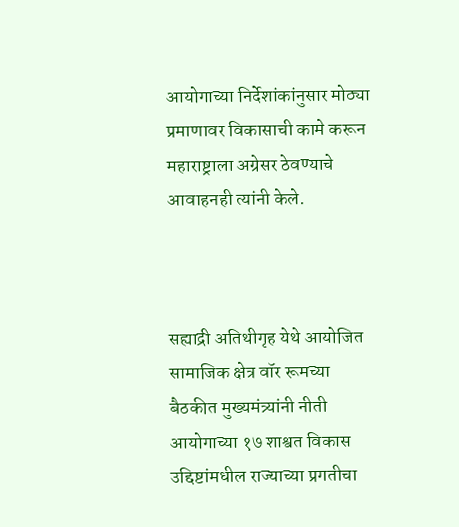आयोगाच्या निर्देशांकांनुसार मोठ्या प्रमाणावर विकासाची कामे करून महाराष्ट्राला अग्रेसर ठेवण्याचे आवाहनही त्यांनी केले.



सह्याद्री अतिथीगृह येथे आयोजित सामाजिक क्षेत्र वॉर रूमच्या बैठकीत मुख्यमंत्र्यांनी नीती आयोगाच्या १७ शाश्वत विकास उद्दिष्टांमधील राज्याच्या प्रगतीचा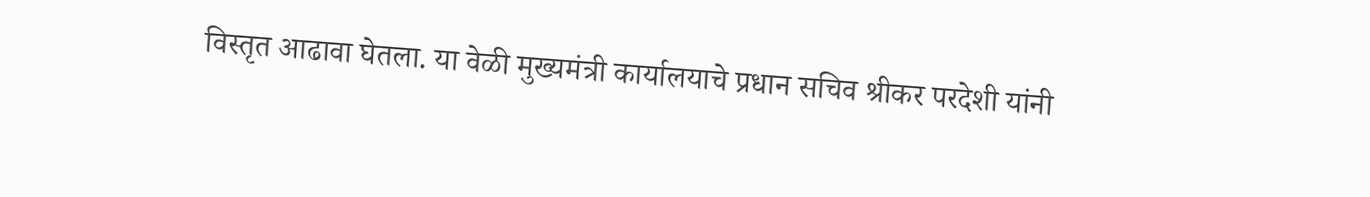विस्तृत आढावा घेतला. या वेळी मुख्यमंत्री कार्यालयाचे प्रधान सचिव श्रीकर परदेशी यांनी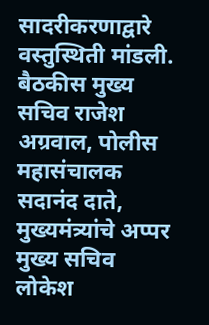सादरीकरणाद्वारे वस्तुस्थिती मांडली. बैठकीस मुख्य सचिव राजेश अग्रवाल, पोलीस महासंचालक सदानंद दाते, मुख्यमंत्र्यांचे अप्पर मुख्य सचिव लोकेश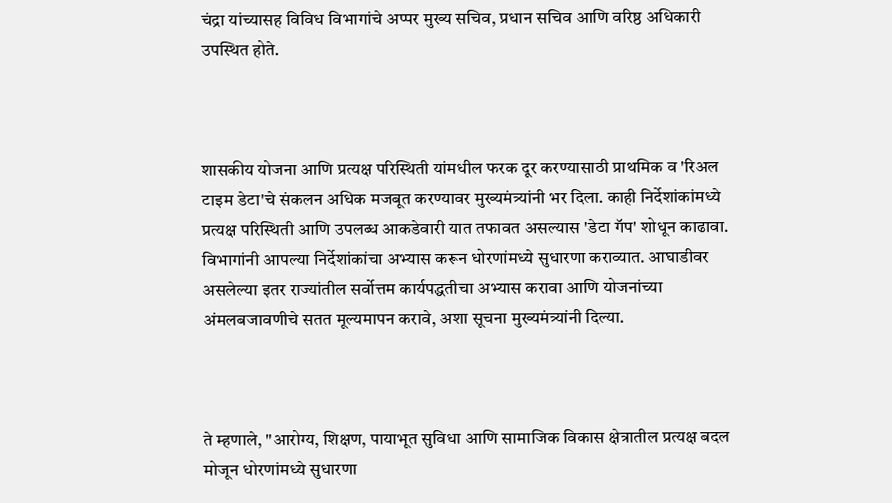चंद्रा यांच्यासह विविध विभागांचे अप्पर मुख्य सचिव, प्रधान सचिव आणि वरिष्ठ अधिकारी उपस्थित होते.



शासकीय योजना आणि प्रत्यक्ष परिस्थिती यांमधील फरक दूर करण्यासाठी प्राथमिक व 'रिअल टाइम डेटा'चे संकलन अधिक मजबूत करण्यावर मुख्यमंत्र्यांनी भर दिला. काही निर्देशांकांमध्ये प्रत्यक्ष परिस्थिती आणि उपलब्ध आकडेवारी यात तफावत असल्यास 'डेटा गॅप' शोधून काढावा. विभागांनी आपल्या निर्देशांकांचा अभ्यास करून धोरणांमध्ये सुधारणा कराव्यात. आघाडीवर असलेल्या इतर राज्यांतील सर्वोत्तम कार्यपद्धतीचा अभ्यास करावा आणि योजनांच्या अंमलबजावणीचे सतत मूल्यमापन करावे, अशा सूचना मुख्यमंत्र्यांनी दिल्या.



ते म्हणाले, "आरोग्य, शिक्षण, पायाभूत सुविधा आणि सामाजिक विकास क्षेत्रातील प्रत्यक्ष बदल मोजून धोरणांमध्ये सुधारणा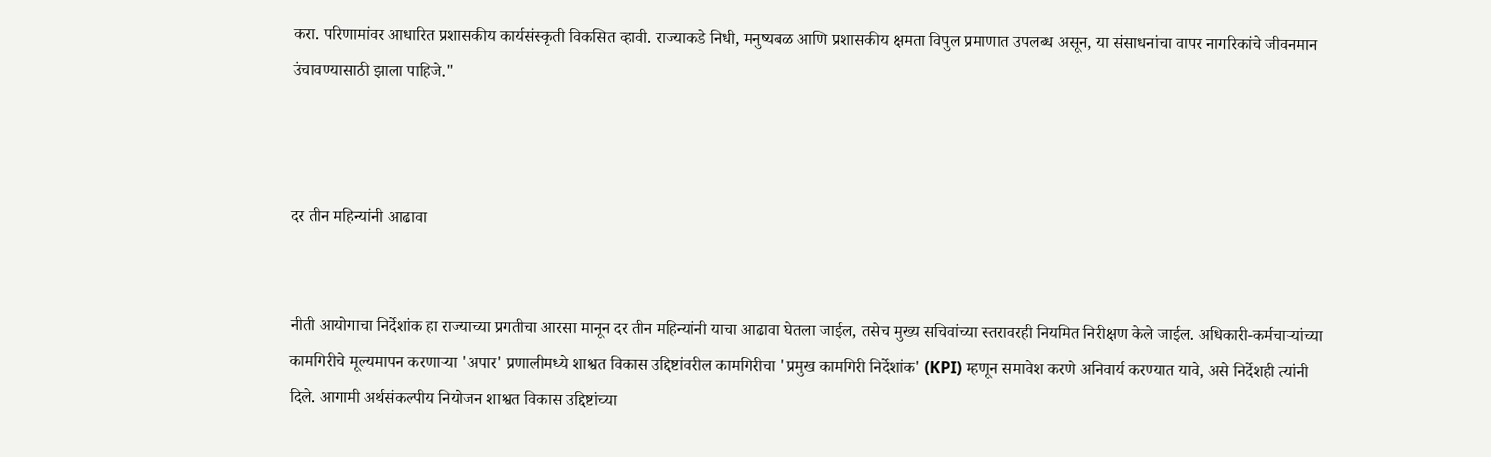करा. परिणामांवर आधारित प्रशासकीय कार्यसंस्कृती विकसित व्हावी. राज्याकडे निधी, मनुष्यबळ आणि प्रशासकीय क्षमता विपुल प्रमाणात उपलब्ध असून, या संसाधनांचा वापर नागरिकांचे जीवनमान उंचावण्यासाठी झाला पाहिजे."



दर तीन महिन्यांनी आढावा


नीती आयोगाचा निर्देशांक हा राज्याच्या प्रगतीचा आरसा मानून दर तीन महिन्यांनी याचा आढावा घेतला जाईल, तसेच मुख्य सचिवांच्या स्तरावरही नियमित निरीक्षण केले जाईल. अधिकारी-कर्मचाऱ्यांच्या कामगिरीचे मूल्यमापन करणाऱ्या 'अपार' प्रणालीमध्ये शाश्वत विकास उद्दिष्टांवरील कामगिरीचा 'प्रमुख कामगिरी निर्देशांक' (KPI) म्हणून समावेश करणे अनिवार्य करण्यात यावे, असे निर्देशही त्यांनी दिले. आगामी अर्थसंकल्पीय नियोजन शाश्वत विकास उद्दिष्टांच्या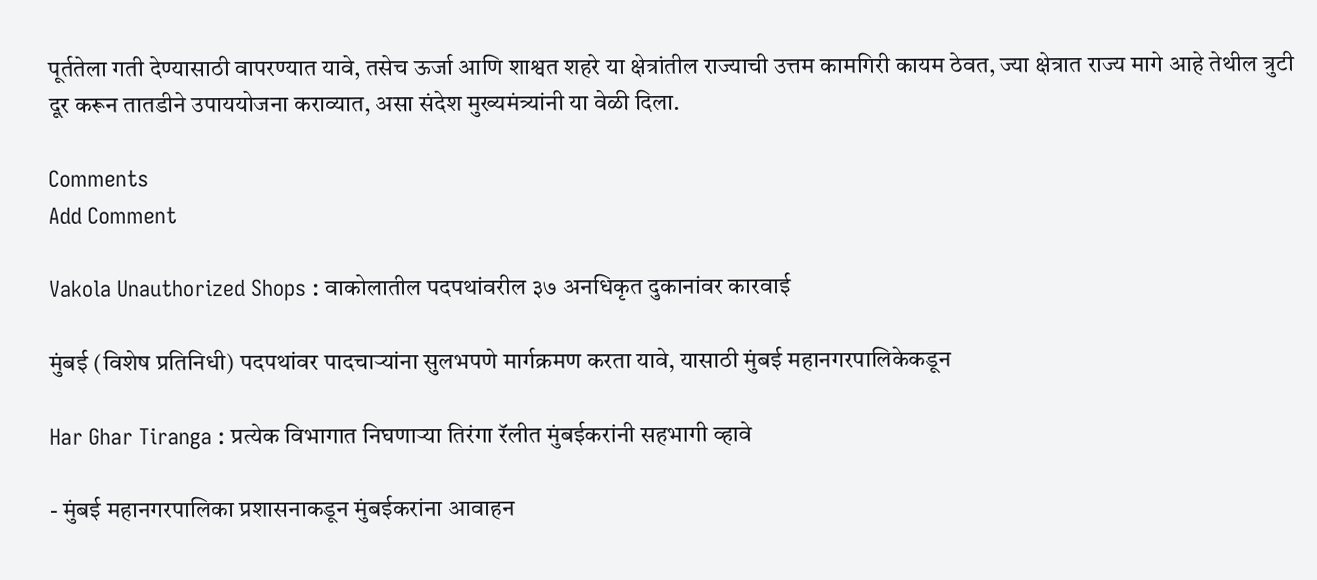पूर्ततेला गती देण्यासाठी वापरण्यात यावे, तसेच ऊर्जा आणि शाश्वत शहरे या क्षेत्रांतील राज्याची उत्तम कामगिरी कायम ठेवत, ज्या क्षेत्रात राज्य मागे आहे तेथील त्रुटी दूर करून तातडीने उपाययोजना कराव्यात, असा संदेश मुख्यमंत्र्यांनी या वेळी दिला.

Comments
Add Comment

Vakola Unauthorized Shops : वाकोलातील पदपथांवरील ३७ अनधिकृत दुकानांवर कारवाई

मुंबई (विशेष प्रतिनिधी) पदपथांवर पादचाऱ्यांना सुलभपणे मार्गक्रमण करता यावे, यासाठी मुंबई महानगरपालिकेकडून

Har Ghar Tiranga : प्रत्येक विभागात निघणाऱ्या तिरंगा रॅलीत मुंबईकरांनी सहभागी व्हावे

- मुंबई महानगरपालिका प्रशासनाकडून मुंबईकरांना आवाहन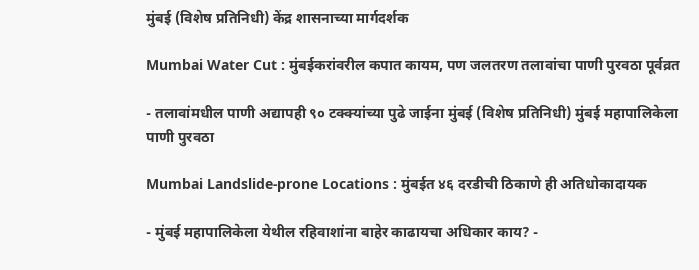मुंबई (विशेष प्रतिनिधी) केंद्र शासनाच्या मार्गदर्शक

Mumbai Water Cut : मुंबईकरांवरील कपात कायम, पण जलतरण तलावांचा पाणी पुरवठा पूर्वव्रत

- तलावांमधील पाणी अद्यापही ९० टक्क्यांच्या पुढे जाईना मुंबई (विशेष प्रतिनिधी) मुंबई महापालिकेला पाणी पुरवठा

Mumbai Landslide-prone Locations : मुंबईत ४६ दरडीची ठिकाणे ही अतिधोकादायक

- मुंबई महापालिकेला येथील रहिवाशांना बाहेर काढायचा अधिकार काय? -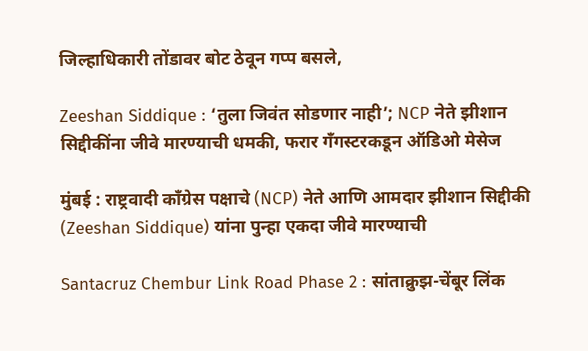जिल्हाधिकारी तोंडावर बोट ठेवून गप्प बसले,

Zeeshan Siddique : ‘तुला जिवंत सोडणार नाही’; NCP नेते झीशान सिद्दीकींना जीवे मारण्याची धमकी, फरार गँगस्टरकडून ऑडिओ मेसेज

मुंबई : राष्ट्रवादी काँग्रेस पक्षाचे (NCP) नेते आणि आमदार झीशान सिद्दीकी (Zeeshan Siddique) यांना पुन्हा एकदा जीवे मारण्याची

Santacruz Chembur Link Road Phase 2 : सांताक्रुझ-चेंबूर लिंक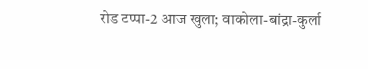रोड टप्पा-2 आज खुला; वाकोला-बांद्रा-कुर्ला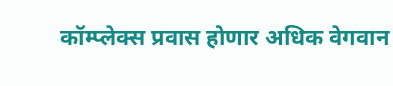कॉम्प्लेक्स प्रवास होणार अधिक वेगवान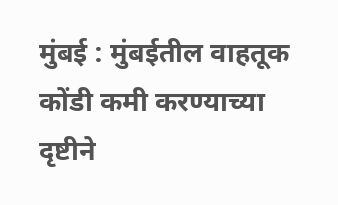मुंबई : मुंबईतील वाहतूक कोंडी कमी करण्याच्या दृष्टीने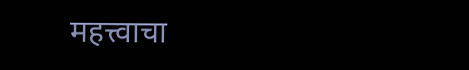महत्त्वाचा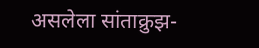असलेला सांताक्रुझ-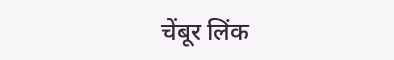चेंबूर लिंक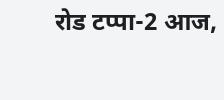रोड टप्पा-2 आज,